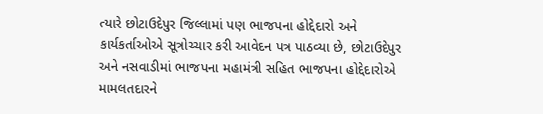ત્યારે છોટાઉદેપુર જિલ્લામાં પણ ભાજપના હોદ્દેદારો અને કાર્યકર્તાઓએ સૂત્રોચ્ચાર કરી આવેદન પત્ર પાઠવ્યા છે, છોટાઉદેપુર અને નસવાડીમાં ભાજપના મહામંત્રી સહિત ભાજપના હોદ્દેદારોએ મામલતદારને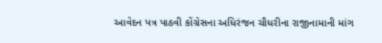આવેદન પત્ર પાઠવી કોંગ્રેસના અધિરંજન ચૌધરીના રાજીનામાની માંગ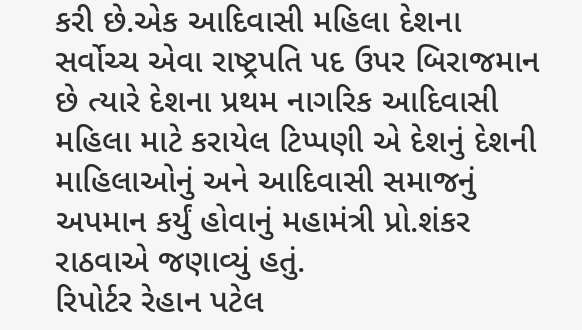કરી છે.એક આદિવાસી મહિલા દેશના સર્વોચ્ચ એવા રાષ્ટ્રપતિ પદ ઉપર બિરાજમાન છે ત્યારે દેશના પ્રથમ નાગરિક આદિવાસી મહિલા માટે કરાયેલ ટિપ્પણી એ દેશનું દેશની માહિલાઓનું અને આદિવાસી સમાજનું અપમાન કર્યું હોવાનું મહામંત્રી પ્રો.શંકર રાઠવાએ જણાવ્યું હતું.
રિપોર્ટર રેહાન પટેલ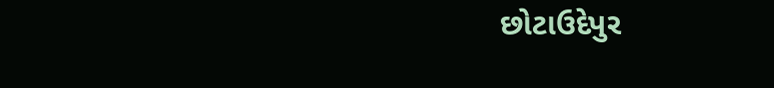છોટાઉદેપુર